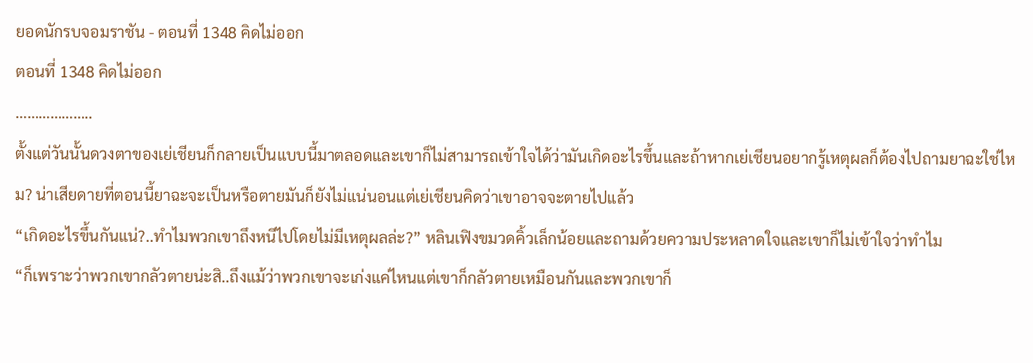ยอดนักรบจอมราชัน - ตอนที่ 1348 คิดไม่ออก
ตอนที่ 1348 คิดไม่ออก
………………..
ตั้งแต่วันนั้นดวงตาของเย่เชียนก็กลายเป็นแบบนี้มาตลอดและเขาก็ไม่สามารถเข้าใจได้ว่ามันเกิดอะไรขึ้นและถ้าหากเย่เชียนอยากรู้เหตุผลก็ต้องไปถามยาฉะใช่ไหม? น่าเสียดายที่ตอนนี้ยาฉะจะเป็นหรือตายมันก็ยังไม่แน่นอนแต่เย่เชียนคิดว่าเขาอาจจะตายไปแล้ว
“เกิดอะไรขึ้นกันแน่?..ทำไมพวกเขาถึงหนีไปโดยไม่มีเหตุผลล่ะ?” หลินเฟิงขมวดคิ้วเล็กน้อยและถามด้วยความประหลาดใจและเขาก็ไม่เข้าใจว่าทำไม
“ก็เพราะว่าพวกเขากลัวตายน่ะสิ..ถึงแม้ว่าพวกเขาจะเก่งแค่ไหนแต่เขาก็กลัวตายเหมือนกันและพวกเขาก็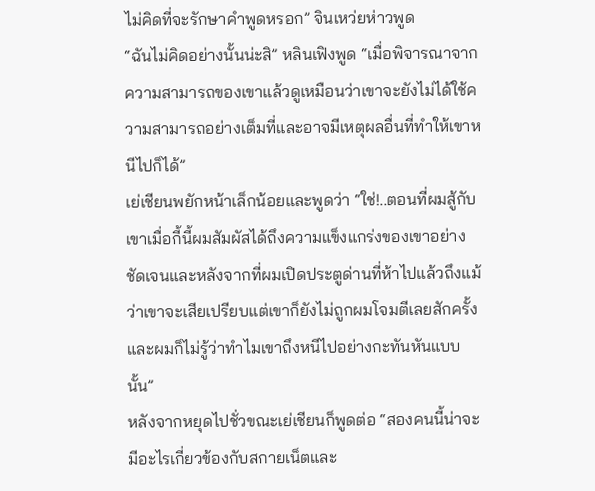ไม่คิดที่จะรักษาคำพูดหรอก” จินเหว่ยห่าวพูด
“ฉันไม่คิดอย่างนั้นน่ะสิ” หลินเฟิงพูด “เมื่อพิจารณาจากความสามารถของเขาแล้วดูเหมือนว่าเขาจะยังไม่ได้ใช้ความสามารถอย่างเต็มที่และอาจมีเหตุผลอื่นที่ทำให้เขาหนีไปก็ได้”
เย่เชียนพยักหน้าเล็กน้อยและพูดว่า “ใช่!..ตอนที่ผมสู้กับเขาเมื่อกี้นี้ผมสัมผัสได้ถึงความแข็งแกร่งของเขาอย่างชัดเจนและหลังจากที่ผมเปิดประตูด่านที่ห้าไปแล้วถึงแม้ว่าเขาจะเสียเปรียบแต่เขาก็ยังไม่ถูกผมโจมตีเลยสักครั้งและผมก็ไม่รู้ว่าทำไมเขาถึงหนีไปอย่างกะทันหันแบบนั้น”
หลังจากหยุดไปชั่วขณะเย่เชียนก็พูดต่อ “สองคนนี้น่าจะมีอะไรเกี่ยวข้องกับสกายเน็ตและ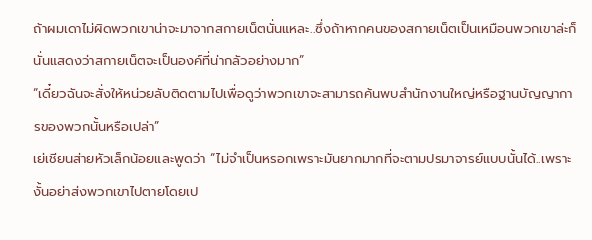ถ้าผมเดาไม่ผิดพวกเขาน่าจะมาจากสกายเน็ตนั่นแหละ..ซึ่งถ้าหากคนของสกายเน็ตเป็นเหมือนพวกเขาล่ะก็นั่นแสดงว่าสกายเน็ตจะเป็นองค์ที่น่ากลัวอย่างมาก”
“เดี๋ยวฉันจะสั่งให้หน่วยลับติดตามไปเพื่อดูว่าพวกเขาจะสามารถค้นพบสำนักงานใหญ่หรือฐานบัญญาการของพวกนั้นหรือเปล่า”
เย่เชียนส่ายหัวเล็กน้อยและพูดว่า “ไม่จำเป็นหรอกเพราะมันยากมากที่จะตามปรมาจารย์แบบนั้นได้..เพราะงั้นอย่าส่งพวกเขาไปตายโดยเป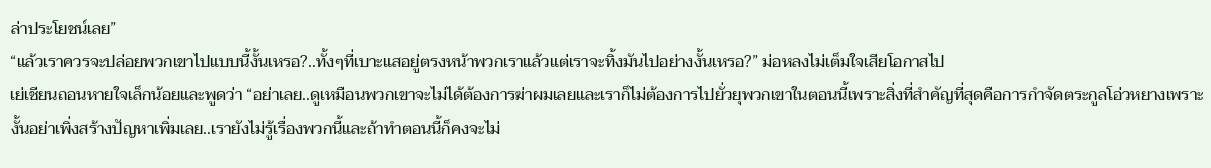ล่าประโยชน์เลย”
“แล้วเราควรจะปล่อยพวกเขาไปแบบนี้งั้นเหรอ?..ทั้งๆที่เบาะแสอยู่ตรงหน้าพวกเราแล้วแต่เราจะทิ้งมันไปอย่างงั้นเหรอ?” ม่อหลงไม่เต็มใจเสียโอกาสไป
เย่เชียนถอนหายใจเล็กน้อยและพูดว่า “อย่าเลย..ดูเหมือนพวกเขาจะไม่ได้ต้องการฆ่าผมเลยและเราก็ไม่ต้องการไปยั่วยุพวกเขาในตอนนี้เพราะสิ่งที่สำคัญที่สุดคือการกำจัดตระกูลโอ่วหยางเพราะงั้นอย่าเพิ่งสร้างปัญหาเพิ่มเลย..เรายังไม่รู้เรื่องพวกนี้และถ้าทำตอนนี้ก็คงจะไม่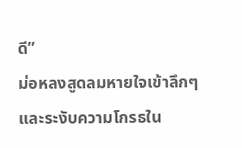ดี”
ม่อหลงสูดลมหายใจเข้าลึกๆและระงับความโกรธใน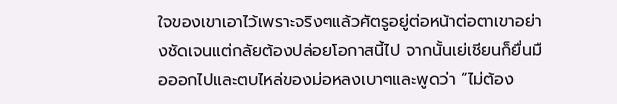ใจของเขาเอาไว้เพราะจริงๆแล้วศัตรูอยู่ต่อหน้าต่อตาเขาอย่างชัดเจนแต่กลัยต้องปล่อยโอกาสนี้ไป จากนั้นเย่เชียนก็ยื่นมือออกไปและตบไหล่ของม่อหลงเบาๆและพูดว่า “ไม่ต้อง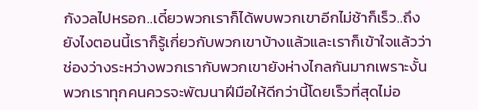กังวลไปหรอก..เดี๋ยวพวกเราก็ได้พบพวกเขาอีกไม่ช้าก็เร็ว..ถึงยังไงตอนนี้เราก็รู้เกี่ยวกับพวกเขาบ้างแล้วและเราก็เข้าใจแล้วว่าช่องว่างระหว่างพวกเรากับพวกเขายังห่างไกลกันมากเพราะงั้นพวกเราทุกคนควรจะพัฒนาฝีมือให้ดีกว่านี้โดยเร็วที่สุดไม่อ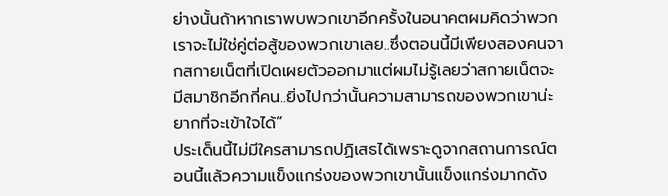ย่างนั้นถ้าหากเราพบพวกเขาอีกครั้งในอนาคตผมคิดว่าพวกเราจะไม่ใช่คู่ต่อสู้ของพวกเขาเลย..ซึ่งตอนนี้มีเพียงสองคนจากสกายเน็ตที่เปิดเผยตัวออกมาแต่ผมไม่รู้เลยว่าสกายเน็ตจะมีสมาชิกอีกกี่คน..ยิ่งไปกว่านั้นความสามารถของพวกเขาน่ะยากที่จะเข้าใจได้”
ประเด็นนี้ไม่มีใครสามารถปฏิเสธได้เพราะดูจากสถานการณ์ตอนนี้แล้วความแข็งแกร่งของพวกเขานั้นแข็งแกร่งมากดัง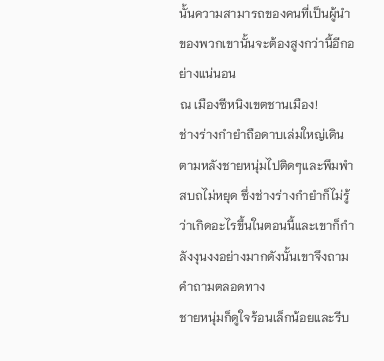นั้นความสามารถของคนที่เป็นผู้นำของพวกเขานั้นจะต้องสูงกว่านี้อีกอย่างแน่นอน
ณ เมืองซีหนิงเขตชานเมือง!
ช่างร่างกำยำถือดาบเล่มใหญ่เดินตามหลังชายหนุ่มไปติดๆและพึมพำสบถไม่หยุด ซึ่งช่างร่างกำยำก็ไม่รู้ว่าเกิดอะไรขึ้นในตอนนี้และเขาก็กำลังงุนงงอย่างมากดังนั้นเขาจึงถามคำถามตลอดทาง
ชายหนุ่มก็ดูใจร้อนเล็กน้อยและรีบ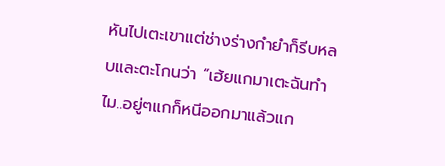หันไปเตะเขาแต่ช่างร่างกำยำก็รีบหลบและตะโกนว่า “เฮ้ยแกมาเตะฉันทำไม..อยู่ๆแกก็หนีออกมาแล้วแก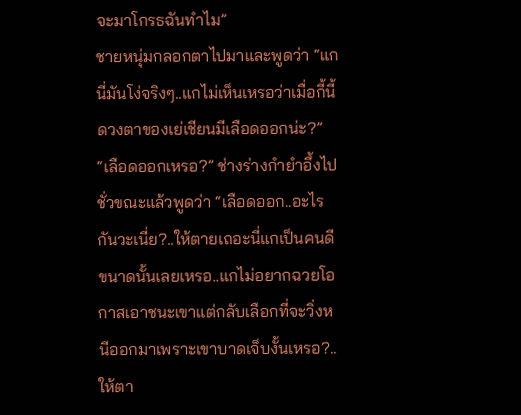จะมาโกรธฉันทำไม”
ชายหนุ่มกลอกตาไปมาและพูดว่า “แกนี่มันโง่จริงๆ..แกไม่เห็นเหรอว่าเมื่อกี้นี้ดวงตาของเย่เชียนมีเลือดออกน่ะ?”
“เลือดออกเหรอ?” ช่างร่างกำยำอึ้งไปชั่วขณะแล้วพูดว่า “เลือดออก..อะไรกันวะเนี่ย?..ให้ตายเถอะนี่แกเป็นคนดีขนาดนั้นเลยเหรอ..แกไม่อยากฉวยโอกาสเอาชนะเขาแต่กลับเลือกที่จะวิ่งหนีออกมาเพราะเขาบาดเจ็บงั้นเหรอ?..ให้ตา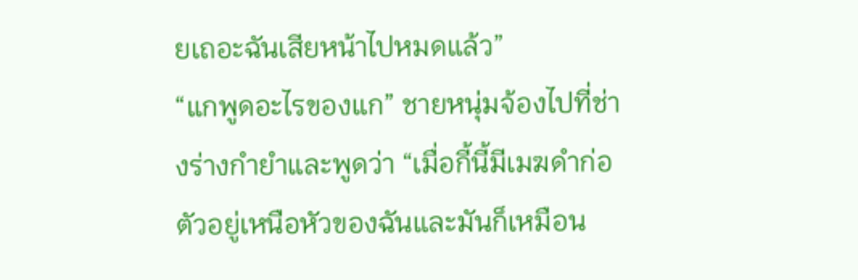ยเถอะฉันเสียหน้าไปหมดแล้ว”
“แกพูดอะไรของแก” ชายหนุ่มจ้องไปที่ช่างร่างกำยำและพูดว่า “เมื่อกี้นี้มีเมฆดำก่อตัวอยู่เหนือหัวของฉันและมันก็เหมือน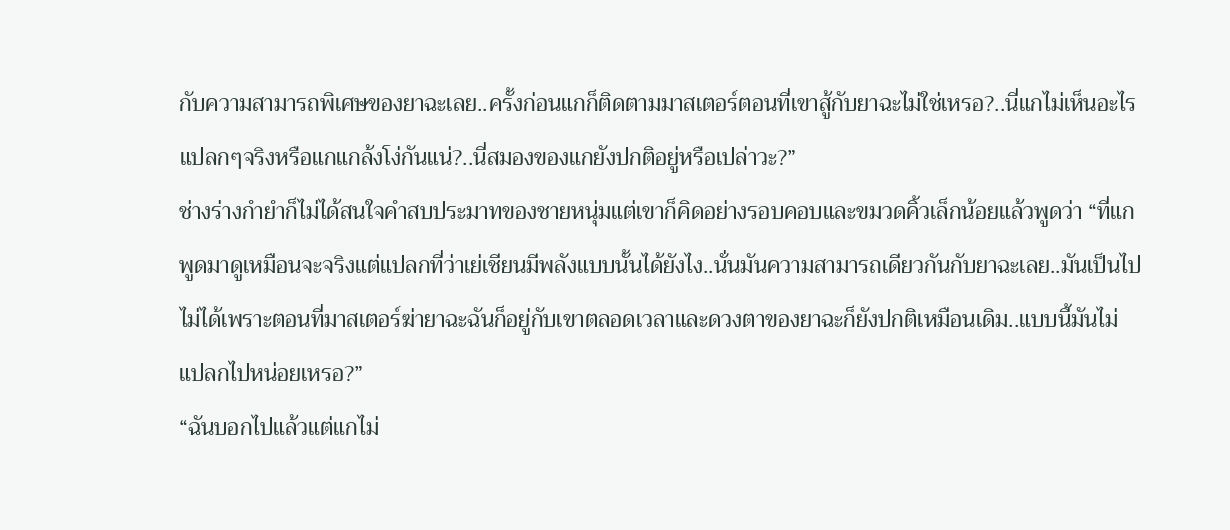กับความสามารถพิเศษของยาฉะเลย..ครั้งก่อนแกก็ติดตามมาสเตอร์ตอนที่เขาสู้กับยาฉะไม่ใช่เหรอ?..นี่แกไม่เห็นอะไรแปลกๆจริงหรือแกแกล้งโง่กันแน่?..นี่สมองของแกยังปกติอยู่หรือเปล่าวะ?”
ช่างร่างกำยำก็ไม่ได้สนใจคำสบประมาทของชายหนุ่มแต่เขาก็คิดอย่างรอบคอบและขมวดคิ้วเล็กน้อยแล้วพูดว่า “ที่แกพูดมาดูเหมือนจะจริงแต่แปลกที่ว่าเย่เชียนมีพลังแบบนั้นได้ยังไง..นั่นมันความสามารถเดียวกันกับยาฉะเลย..มันเป็นไปไม่ได้เพราะตอนที่มาสเตอร์ฆ่ายาฉะฉันก็อยู่กับเขาตลอดเวลาและดวงตาของยาฉะก็ยังปกติเหมือนเดิม..แบบนี้มันไม่แปลกไปหน่อยเหรอ?”
“ฉันบอกไปแล้วแต่แกไม่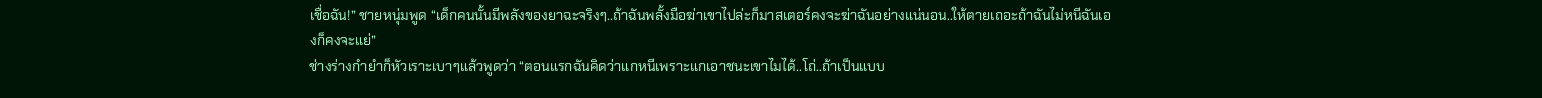เชื่อฉัน!” ชายหนุ่มพูด “เด็กคนนั้นมีพลังของยาฉะจริงๆ..ถ้าฉันพลั้งมือฆ่าเขาไปล่ะก็มาสเตอร์คงจะฆ่าฉันอย่างแน่นอน..ให้ตายเถอะถ้าฉันไม่หนีฉันเองก็คงจะแย่”
ช่างร่างกำยำก็หัวเราะเบาๆแล้วพูดว่า “ตอนแรกฉันคิดว่าแกหนีเพราะแกเอาชนะเขาไมได้..โถ่..ถ้าเป็นแบบ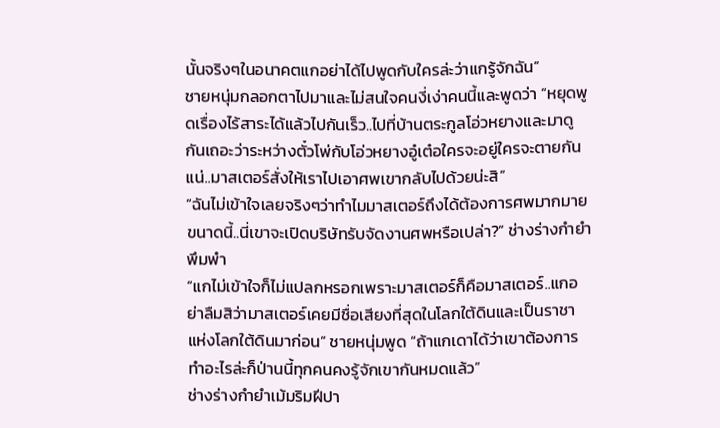นั้นจริงๆในอนาคตแกอย่าได้ไปพูดกับใครล่ะว่าแกรู้จักฉัน”
ชายหนุ่มกลอกตาไปมาและไม่สนใจคนงี่เง่าคนนี้และพูดว่า “หยุดพูดเรื่องไร้สาระได้แล้วไปกันเร็ว..ไปที่บ้านตระกูลโอ่วหยางและมาดูกันเถอะว่าระหว่างตั๋วโพ่กับโอ่วหยางอู๋เต๋อใครจะอยู่ใครจะตายกันแน่..มาสเตอร์สั่งให้เราไปเอาศพเขากลับไปด้วยน่ะสิ”
“ฉันไม่เข้าใจเลยจริงๆว่าทำไมมาสเตอร์ถึงได้ต้องการศพมากมายขนาดนี้..นี่เขาจะเปิดบริษัทรับจัดงานศพหรือเปล่า?” ช่างร่างกำยำพึมพำ
“แกไม่เข้าใจก็ไม่แปลกหรอกเพราะมาสเตอร์ก็คือมาสเตอร์..แกอย่าลืมสิว่ามาสเตอร์เคยมีชื่อเสียงที่สุดในโลกใต้ดินและเป็นราชาแห่งโลกใต้ดินมาก่อน” ชายหนุ่มพูด “ถ้าแกเดาได้ว่าเขาต้องการทำอะไรล่ะก็ป่านนี้ทุกคนคงรู้จักเขากันหมดแล้ว”
ช่างร่างกำยำเม้มริมฝีปา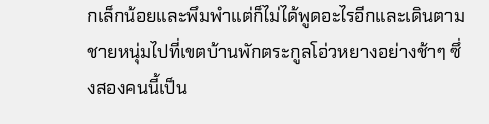กเล็กน้อยและพึมพำแต่ก็ไม่ได้พูดอะไรอีกและเดินตามชายหนุ่มไปที่เขตบ้านพักตระกูลโอ่วหยางอย่างช้าๆ ซึ่งสองคนนี้เป็น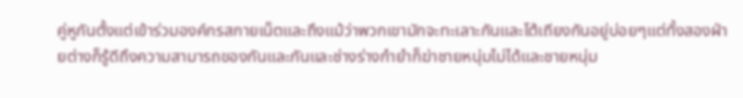คู่หูกันตั้งแต่เข้าร่วมองค์กรสกายเน็ตและถึงแม้ว่าพวกเขามักจะทะเลาะกันและโต้เถียงกันอยู่บ่อยๆแต่ทั้งสองฝ่ายต่างก็รู้ดีถึงความสามารถของกันและกันและช่างร่างกำยำก็ฆ่าชายหนุ่มไม่ได้และชายหนุ่ม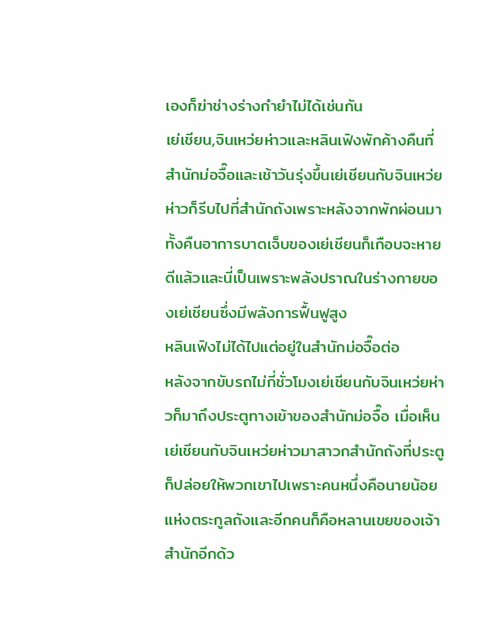เองก็ฆ่าช่างร่างกำยำไม่ได้เช่นกัน
เย่เชียน,จินเหว่ยห่าวและหลินเฟิงพักค้างคืนที่สำนักม่อจื๊อและเช้าวันรุ่งขึ้นเย่เชียนกับจินเหว่ยห่าวก็รีบไปที่สำนักถังเพราะหลังจากพักผ่อนมาทั้งคืนอาการบาดเจ็บของเย่เชียนก็เกือบจะหายดีแล้วและนี่เป็นเพราะพลังปราณในร่างกายของเย่เชียนซึ่งมีพลังการฟื้นฟูสูง
หลินเฟิงไม่ได้ไปแต่อยู่ในสำนักม่อจื๊อต่อ
หลังจากขับรถไม่กี่ชั่วโมงเย่เชียนกับจินเหว่ยห่าวก็มาถึงประตูทางเข้าของสำนักม่อจื๊อ เมื่อเห็นเย่เชียนกับจินเหว่ยห่าวมาสาวกสำนักถังที่ประตูก็ปล่อยให้พวกเขาไปเพราะคนหนึ่งคือนายน้อยแห่งตระกูลถังและอีกคนก็คือหลานเขยของเจ้าสำนักอีกด้ว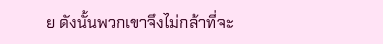ย ดังนั้นพวกเขาจึงไม่กล้าที่จะ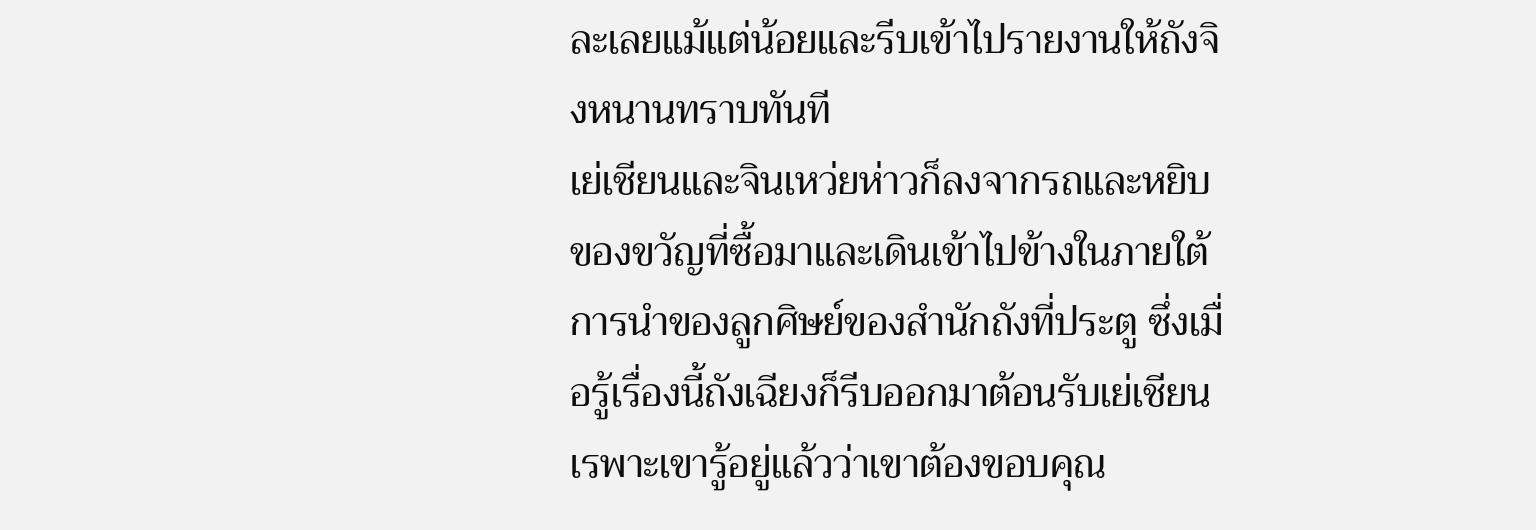ละเลยแม้แต่น้อยและรีบเข้าไปรายงานให้ถังจิงหนานทราบทันที
เย่เชียนและจินเหว่ยห่าวก็ลงจากรถและหยิบของขวัญที่ซื้อมาและเดินเข้าไปข้างในภายใต้การนำของลูกศิษย์ของสำนักถังที่ประตู ซึ่งเมื่อรู้เรื่องนี้ถังเฉียงก็รีบออกมาต้อนรับเย่เชียนเรพาะเขารู้อยู่แล้วว่าเขาต้องขอบคุณ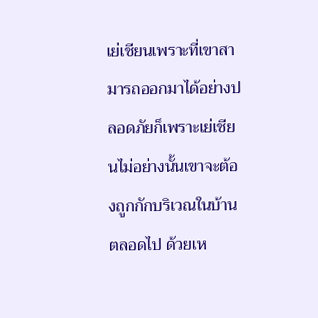เย่เชียนเพราะที่เขาสามารถออกมาได้อย่างปลอดภัยก็เพราะเย่เชียนไม่อย่างนั้นเขาจะต้องถูกกักบริเวณในบ้านตลอดไป ด้วยเห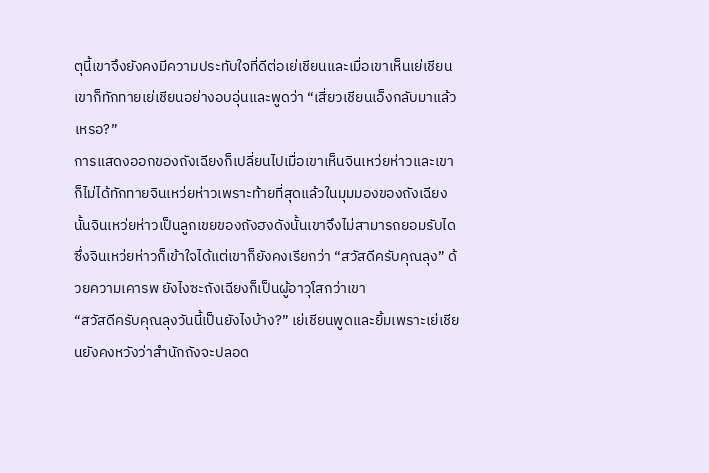ตุนี้เขาจึงยังคงมีความประทับใจที่ดีต่อเย่เชียนและเมื่อเขาเห็นเย่เชียนเขาก็ทักทายเย่เชียนอย่างอบอุ่นและพูดว่า “เสี่ยวเชียนเอ็งกลับมาแล้วเหรอ?”
การแสดงออกของถังเฉียงก็เปลี่ยนไปเมื่อเขาเห็นจินเหว่ยห่าวและเขาก็ไม่ได้ทักทายจินเหว่ยห่าวเพราะท้ายที่สุดแล้วในมุมมองของถังเฉียงนั้นจินเหว่ยห่าวเป็นลูกเขยของถังฮงดังนั้นเขาจึงไม่สามารถยอมรับได ซึ่งจินเหว่ยห่าวก็เข้าใจได้แต่เขาก็ยังคงเรียกว่า “สวัสดีครับคุณลุง” ด้วยความเคารพ ยังไงซะถังเฉียงก็เป็นผู้อาวุโสกว่าเขา
“สวัสดีครับคุณลุงวันนี้เป็นยังไงบ้าง?” เย่เชียนพูดและยิ้มเพราะเย่เชียนยังคงหวังว่าสำนักถังจะปลอด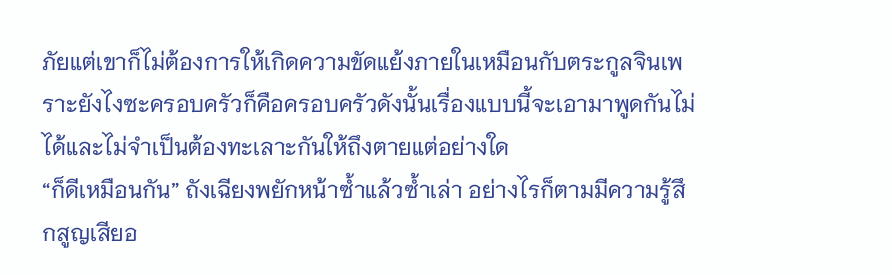ภัยแต่เขาก็ไม่ต้องการให้เกิดความขัดแย้งภายในเหมือนกับตระกูลจินเพราะยังไงซะครอบครัวก็คือครอบครัวดังนั้นเรื่องแบบนี้จะเอามาพูดกันไม่ได้และไม่จำเป็นต้องทะเลาะกันให้ถึงตายแต่อย่างใด
“ก็ดีเหมือนกัน” ถังเฉียงพยักหน้าซ้ำแล้วซ้ำเล่า อย่างไรก็ตามมีความรู้สึกสูญเสียอ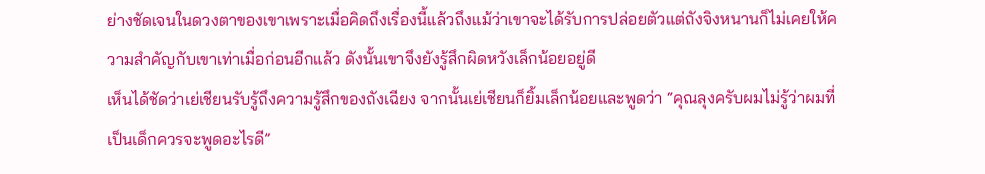ย่างชัดเจนในดวงตาของเขาเพราะเมื่อคิดถึงเรื่องนี้แล้วถึงแม้ว่าเขาจะได้รับการปล่อยตัวแต่ถังจิงหนานก็ไม่เคยให้ความสำคัญกับเขาเท่าเมื่อก่อนอีกแล้ว ดังนั้นเขาจึงยังรู้สึกผิดหวังเล็กน้อยอยู่ดี
เห็นได้ชัดว่าเย่เชียนรับรู้ถึงความรู้สึกของถังเฉียง จากนั้นเย่เชียนก็ยิ้มเล็กน้อยและพูดว่า “คุณลุงครับผมไม่รู้ว่าผมที่เป็นเด็กควรจะพูดอะไรดี”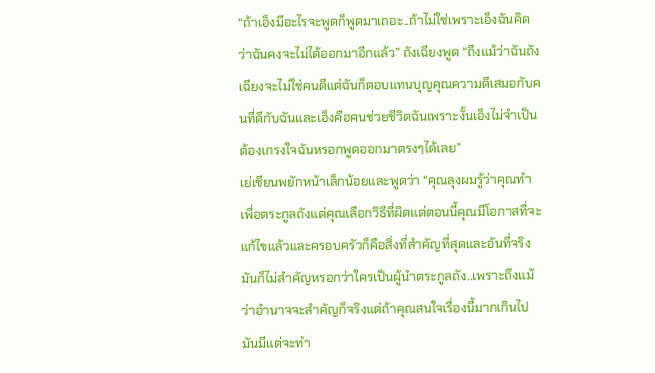“ถ้าเอ็งมีอะไรจะพูดก็พูดมาเถอะ..ถ้าไม่ใช่เพราะเอ็งฉันคิดว่าฉันคงจะไม่ได้ออกมาอีกแล้ว” ถังเฉียงพูด “ถึงแม้ว่าฉันถังเฉียงจะไม่ใช่คนดีแต่ฉันก็ตอบแทนบุญคุณความดีเสมอกับคนที่ดีกับฉันและเอ็งคือคนช่วยชีวิตฉันเพราะงั้นเอ็งไม่จำเป็นต้องเกรงใจฉันหรอกพูดออกมาตรงๆได้เลย”
เย่เชียนพยักหน้าเล็กน้อยและพูดว่า “คุณลุงผมรู้ว่าคุณทำเพื่อตระกูลถังแต่คุณเลือกวิธีที่ผิดแต่ตอนนี้คุณมีโอกาสที่จะแก้ไขแล้วและครอบครัวก็คือสิ่งที่สำคัญที่สุดและอันที่จริงมันก็ไม่สำคัญหรอกว่าใครเป็นผู้นำตระกูลถัง..เพราะถึงแม้ว่าอำนาจจะสำคัญก็จริงแต่ถ้าคุณสนใจเรื่องนี้มากเกินไปมันมีแต่จะทำ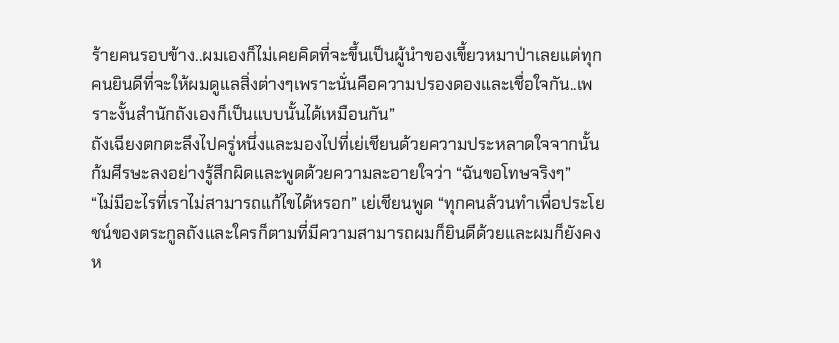ร้ายคนรอบข้าง..ผมเองก็ไม่เคยคิดที่จะขึ้นเป็นผู้นำของเขี้ยวหมาป่าเลยแต่ทุกคนยินดีที่จะให้ผมดูแลสิ่งต่างๆเพราะนั่นคือความปรองดองและเชื่อใจกัน..เพราะงั้นสำนักถังเองก็เป็นแบบนั้นได้เหมือนกัน”
ถังเฉียงตกตะลึงไปครู่หนึ่งและมองไปที่เย่เชียนด้วยความประหลาดใจจากนั้นก้มศีรษะลงอย่างรู้สึกผิดและพูดด้วยความละอายใจว่า “ฉันขอโทษจริงๆ”
“ไม่มีอะไรที่เราไม่สามารถแก้ไขได้หรอก” เย่เชียนพูด “ทุกคนล้วนทำเพื่อประโยชน์ของตระกูลถังและใครก็ตามที่มีความสามารถผมก็ยินดีด้วยและผมก็ยังคงห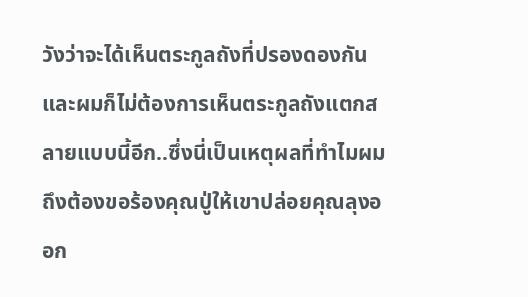วังว่าจะได้เห็นตระกูลถังที่ปรองดองกันและผมก็ไม่ต้องการเห็นตระกูลถังแตกสลายแบบนี้อีก..ซึ่งนี่เป็นเหตุผลที่ทำไมผมถึงต้องขอร้องคุณปู่ให้เขาปล่อยคุณลุงออก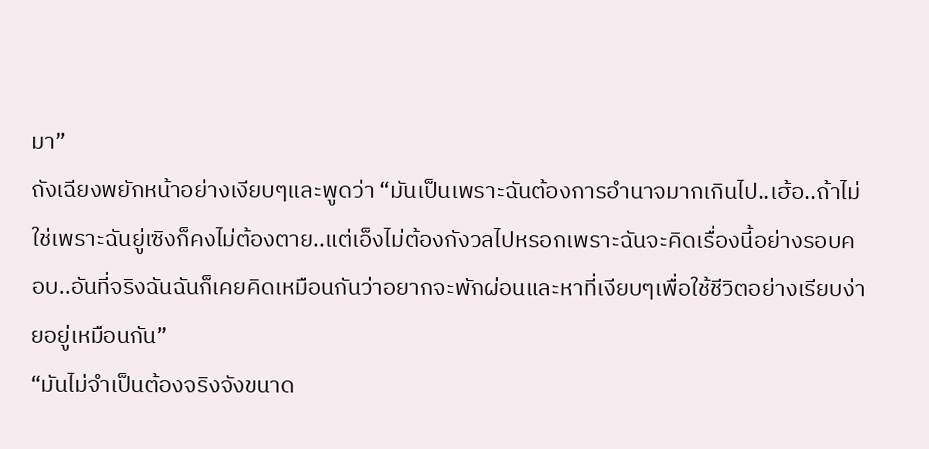มา”
ถังเฉียงพยักหน้าอย่างเงียบๆและพูดว่า “มันเป็นเพราะฉันต้องการอำนาจมากเกินไป..เฮ้อ..ถ้าไม่ใช่เพราะฉันยู่เซิงก็คงไม่ต้องตาย..แต่เอ็งไม่ต้องกังวลไปหรอกเพราะฉันจะคิดเรื่องนี้อย่างรอบคอบ..อันที่จริงฉันฉันก็เคยคิดเหมือนกันว่าอยากจะพักผ่อนและหาที่เงียบๆเพื่อใช้ชีวิตอย่างเรียบง่ายอยู่เหมือนกัน”
“มันไม่จำเป็นต้องจริงจังขนาด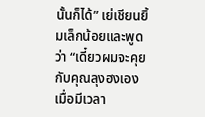นั้นก็ได้” เย่เชียนยิ้มเล็กน้อยและพูดว่า “เดี๋ยวผมจะคุยกับคุณลุงฮงเองเมื่อมีเวลา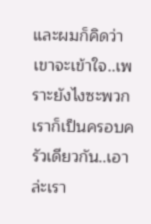และผมก็คิดว่าเขาจะเข้าใจ..เพราะยังไงซะพวกเราก็เป็นครอบครัวเดียวกัน..เอาล่ะเรา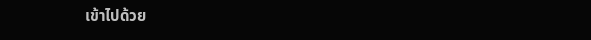เข้าไปด้วย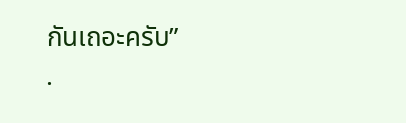กันเถอะครับ”
.